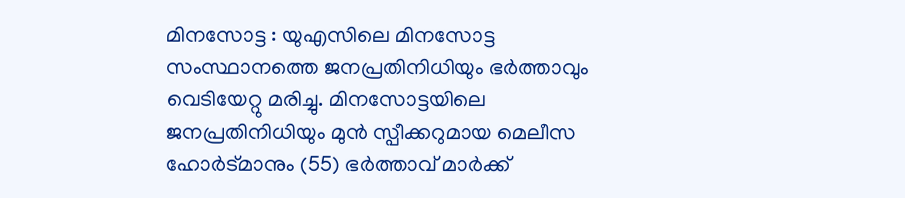മിനസോട്ട : യുഎസിലെ മിനസോട്ട സംസ്ഥാനത്തെ ജനപ്രതിനിധിയും ഭർത്താവും വെടിയേറ്റു മരിച്ചു. മിനസോട്ടയിലെ ജനപ്രതിനിധിയും മുൻ സ്പീക്കറുമായ മെലീസ ഹോർട്മാനും (55) ഭർത്താവ് മാർക്ക്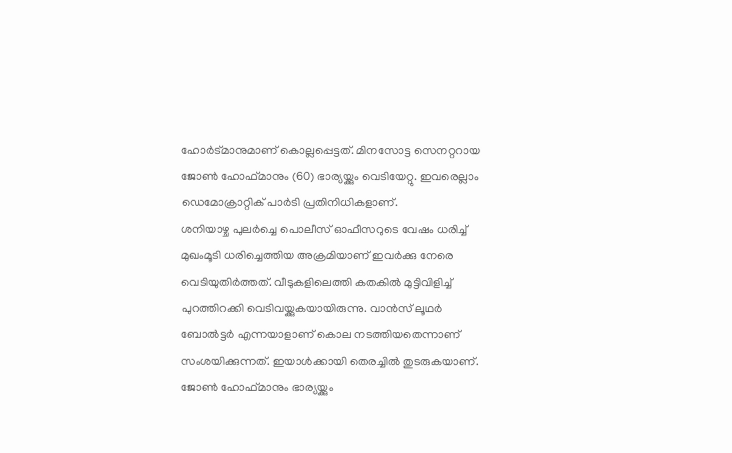ഹോർട്മാനുമാണ് കൊല്ലപ്പെട്ടത്. മിനസോട്ട സെനറ്ററായ ജോൺ ഹോഫ്മാനും (60) ഭാര്യയ്ക്കും വെടിയേറ്റു. ഇവരെല്ലാം ഡെമോക്രാറ്റിക് പാർടി പ്രതിനിധികളാണ്.
ശനിയാഴ്ച പുലർച്ചെ പൊലീസ് ഓഫീസറുടെ വേഷം ധരിച്ച് മുഖംമൂടി ധരിച്ചെത്തിയ അക്രമിയാണ് ഇവർക്കു നേരെ വെടിയുതിർത്തത്. വീടുകളിലെത്തി കതകിൽ മുട്ടിവിളിച്ച് പുറത്തിറക്കി വെടിവയ്ക്കുകയായിരുന്നു. വാൻസ് ലൂഥർ ബോൽട്ടർ എന്നയാളാണ് കൊല നടത്തിയതെന്നാണ് സംശയിക്കുന്നത്. ഇയാൾക്കായി തെരച്ചിൽ തുടരുകയാണ്.
ജോൺ ഹോഫ്മാനും ഭാര്യയ്ക്കും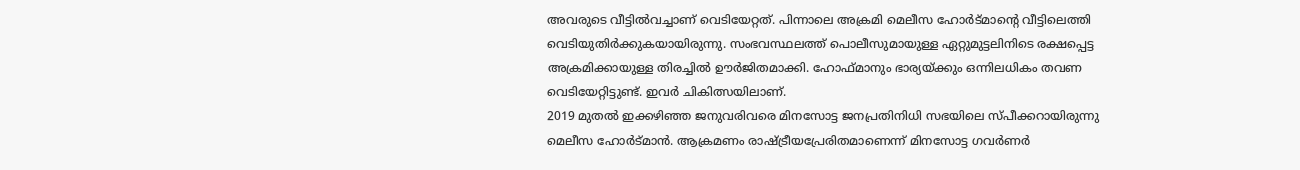അവരുടെ വീട്ടിൽവച്ചാണ് വെടിയേറ്റത്. പിന്നാലെ അക്രമി മെലീസ ഹോർട്മാന്റെ വീട്ടിലെത്തി വെടിയുതിർക്കുകയായിരുന്നു. സംഭവസ്ഥലത്ത് പൊലീസുമായുള്ള ഏറ്റുമുട്ടലിനിടെ രക്ഷപ്പെട്ട അക്രമിക്കായുള്ള തിരച്ചിൽ ഊർജിതമാക്കി. ഹോഫ്മാനും ഭാര്യയ്ക്കും ഒന്നിലധികം തവണ വെടിയേറ്റിട്ടുണ്ട്. ഇവർ ചികിത്സയിലാണ്.
2019 മുതൽ ഇക്കഴിഞ്ഞ ജനുവരിവരെ മിനസോട്ട ജനപ്രതിനിധി സഭയിലെ സ്പീക്കറായിരുന്നു മെലീസ ഹോർട്മാൻ. ആക്രമണം രാഷ്ട്രീയപ്രേരിതമാണെന്ന് മിനസോട്ട ഗവർണർ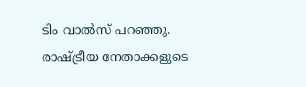ടിം വാൽസ് പറഞ്ഞു. രാഷ്ട്രീയ നേതാക്കളുടെ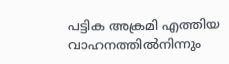പട്ടിക അക്രമി എത്തിയ വാഹനത്തിൽനിന്നും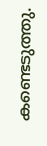കണ്ടെടുത്തു.